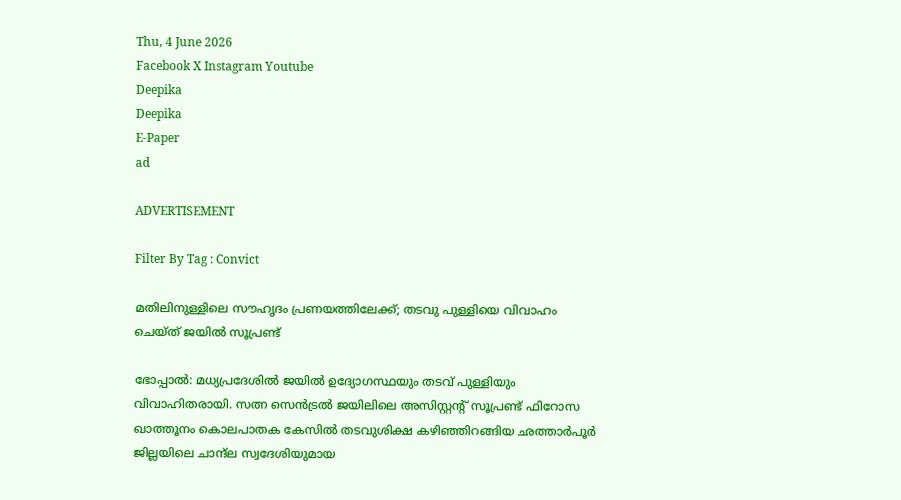Thu, 4 June 2026
Facebook X Instagram Youtube
Deepika
Deepika
E-Paper
ad

ADVERTISEMENT

Filter By Tag : Convict

മതിലിനുള്ളിലെ സൗഹൃദം പ്രണയത്തിലേക്ക്; തടവു പുള്ളിയെ വിവാഹം ചെയ്ത് ജയിൽ സൂപ്രണ്ട്

ഭോപ്പാൽ: മധ്യപ്രദേശിൽ ജയിൽ ഉദ്യോഗസ്ഥയും തടവ് പുള്ളിയും വിവാഹിതരായി. സത്ന സെൻട്രൽ ജയിലിലെ അസിസ്റ്റന്‍റ് സൂപ്രണ്ട് ഫിറോസ ഖാത്തൂനം കൊലപാതക കേസിൽ തടവുശിക്ഷ കഴിഞ്ഞിറങ്ങിയ ഛത്താർപൂർ ജില്ലയിലെ ചാന്ദ്ല സ്വദേശിയുമായ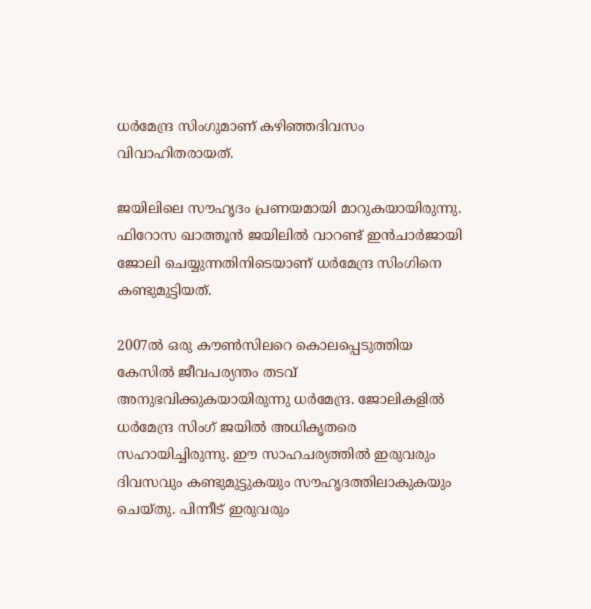ധർമേന്ദ്ര സിംഗുമാണ് കഴിഞ്ഞദിവസം വിവാഹിതരായത്.

ജയിലിലെ സൗഹൃദം പ്രണയമായി മാറുകയായിരുന്നു. ഫിറോസ ഖാത്തൂൻ ജയിലിൽ വാറണ്ട് ഇൻചാർജായി ജോലി ചെയ്യുന്നതിനിടെയാണ് ധർമേന്ദ്ര സിംഗിനെ കണ്ടുമുട്ടിയത്.

2007ൽ ഒരു കൗൺസിലറെ കൊലപ്പെടുത്തിയ കേസിൽ ജീവപര്യന്തം തടവ് അനുഭവിക്കുകയായിരുന്നു ധർമേന്ദ്ര. ജോലികളിൽ ധർമേന്ദ്ര സിംഗ് ജയിൽ അധികൃതരെ സഹായിച്ചിരുന്നു. ഈ സാഹചര്യത്തിൽ ഇരുവരും ദിവസവും കണ്ടുമുട്ടുകയും സൗഹൃദത്തിലാകുകയും ചെയ്തു. പിന്നീട് ഇരുവരും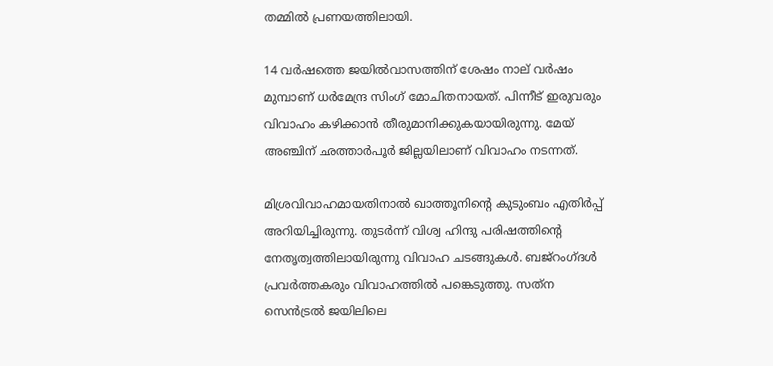തമ്മിൽ പ്രണയത്തിലായി.

14 വർഷത്തെ ജയിൽവാസത്തിന് ശേഷം നാല് വർഷം മുമ്പാണ് ധർമേന്ദ്ര സിംഗ് മോചിതനായത്. പിന്നീട് ഇരുവരും വിവാഹം കഴിക്കാൻ തീരുമാനിക്കുകയായിരുന്നു. മേയ് അഞ്ചിന് ഛത്താർപൂർ ജില്ലയിലാണ് വിവാഹം നടന്നത്.

മിശ്രവിവാഹമായതിനാൽ ഖാത്തൂനിന്‍റെ കുടുംബം എതിർപ്പ് അറിയിച്ചിരുന്നു. തുടർന്ന് വിശ്വ ഹിന്ദു പരിഷത്തിന്‍റെ നേതൃത്വത്തിലായിരുന്നു വിവാഹ ചടങ്ങുകൾ. ബജ്‌റംഗ്ദൾ പ്രവർത്തകരും വിവാഹത്തിൽ പങ്കെടുത്തു. സത്‌ന സെൻട്രൽ ജയിലിലെ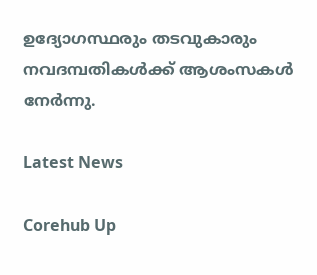ഉദ്യോഗസ്ഥരും തടവുകാരും നവദമ്പതികൾക്ക് ആശംസകൾ നേർന്നു.

Latest News

Corehub Up